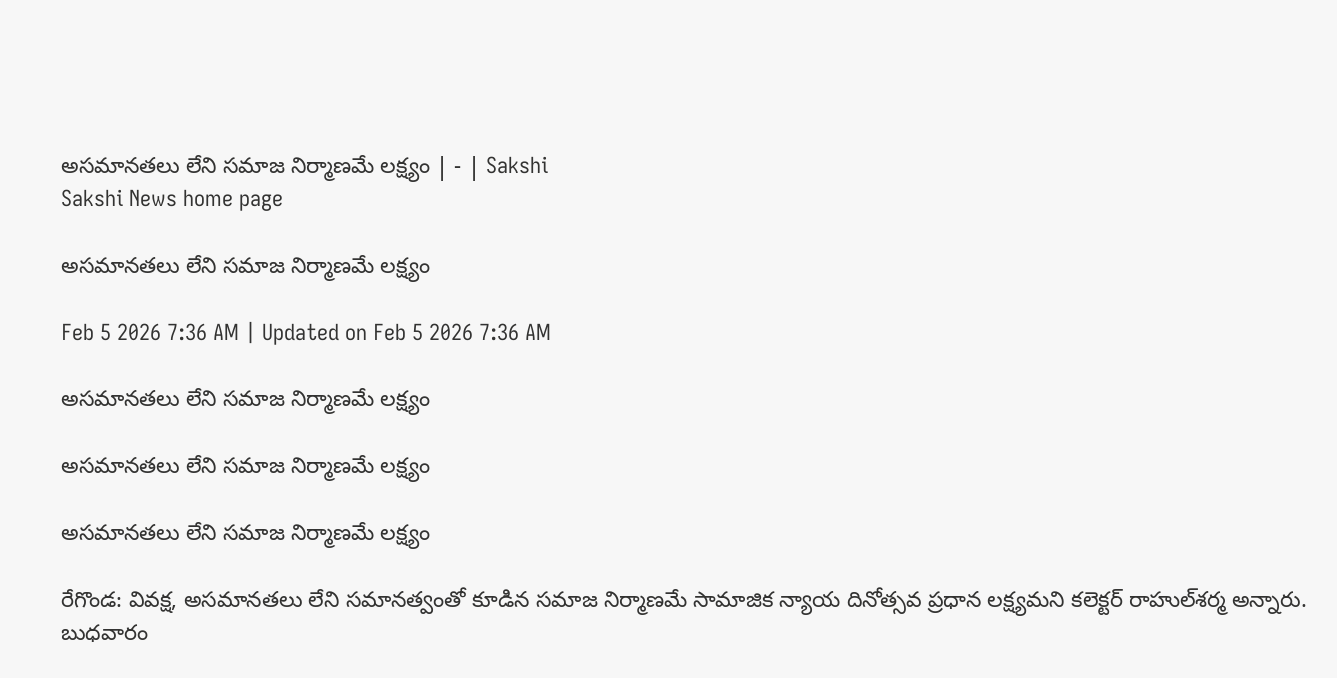అసమానతలు లేని సమాజ నిర్మాణమే లక్ష్యం | - | Sakshi
Sakshi News home page

అసమానతలు లేని సమాజ నిర్మాణమే లక్ష్యం

Feb 5 2026 7:36 AM | Updated on Feb 5 2026 7:36 AM

అసమానతలు లేని సమాజ నిర్మాణమే లక్ష్యం

అసమానతలు లేని సమాజ నిర్మాణమే లక్ష్యం

అసమానతలు లేని సమాజ నిర్మాణమే లక్ష్యం

రేగొండ: వివక్ష, అసమానతలు లేని సమానత్వంతో కూడిన సమాజ నిర్మాణమే సామాజిక న్యాయ దినోత్సవ ప్రధాన లక్ష్యమని కలెక్టర్‌ రాహుల్‌శర్మ అన్నారు. బుధవారం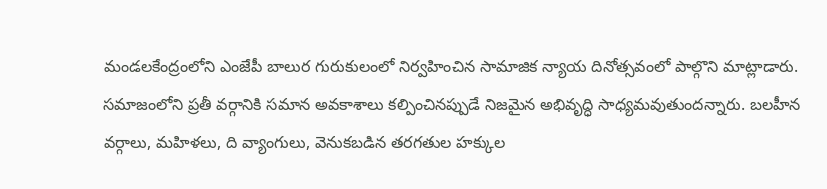మండలకేంద్రంలోని ఎంజేపీ బాలుర గురుకులంలో నిర్వహించిన సామాజిక న్యాయ దినోత్సవంలో పాల్గొని మాట్లాడారు. సమాజంలోని ప్రతీ వర్గానికి సమాన అవకాశాలు కల్పించినప్పుడే నిజమైన అభివృద్ధి సాధ్యమవుతుందన్నారు. బలహీన వర్గాలు, మహిళలు, ది వ్యాంగులు, వెనుకబడిన తరగతుల హక్కుల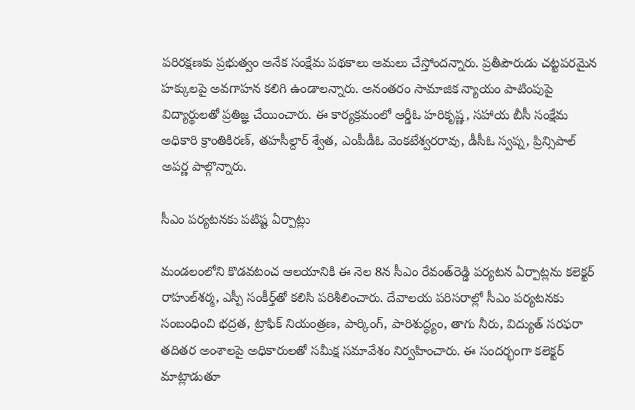పరిరక్షణకు ప్రభుత్వం అనేక సంక్షేమ పథకాలు అమలు చేస్తోందన్నారు. ప్రతీపౌరుడు చట్టపరమైన హక్కులపై అవగాహన కలిగి ఉండాలన్నారు. అనంతరం సామాజిక న్యాయం పాటింపుపై విద్యార్థులతో ప్రతిజ్ఞ చేయించారు. ఈ కార్యక్రమంలో ఆర్డీఓ హరికృష్ణ, సహాయ బీసీ సంక్షేమ అధికారి క్రాంతికిరణ్‌, తహసీల్దార్‌ శ్వేత, ఎంపీడీఓ వెంకటేశ్వరరావు, డీసీఓ స్వప్న, ప్రిన్సిపాల్‌ అపర్ణ పాల్గొన్నారు.

సీఎం పర్యటనకు పటిష్ట ఏర్పాట్లు

మండలంలోని కొడవటంచ ఆలయానికి ఈ నెల 8న సీఎం రేవంత్‌రెడ్డి పర్యటన ఏర్పాట్లను కలెక్టర్‌ రాహుల్‌శర్మ, ఎస్పీ సంకీర్త్‌తో కలిసి పరిశీలించారు. దేవాలయ పరిసరాల్లో సీఎం పర్యటనకు సంబంధించి భద్రత, ట్రాఫిక్‌ నియంత్రణ, పార్కింగ్‌, పారిశుద్ధ్యం, తాగు నీరు, విద్యుత్‌ సరఫరా తదితర అంశాలపై అధికారులతో సమీక్ష సమావేశం నిర్వహించారు. ఈ సందర్భంగా కలెక్టర్‌ మాట్లాడుతూ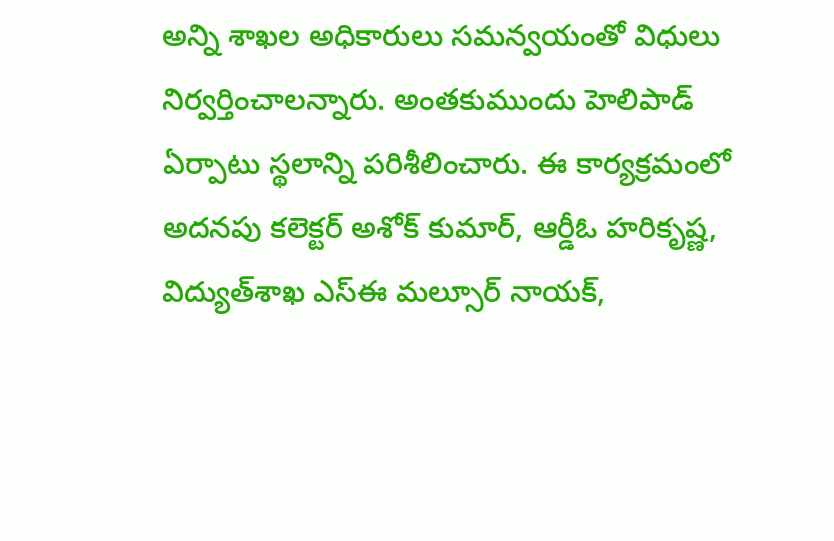అన్ని శాఖల అధికారులు సమన్వయంతో విధులు నిర్వర్తించాలన్నారు. అంతకుముందు హెలిపాడ్‌ ఏర్పాటు స్థలాన్ని పరిశీలించారు. ఈ కార్యక్రమంలో అదనపు కలెక్టర్‌ అశోక్‌ కుమార్‌, ఆర్డీఓ హరికృష్ణ, విద్యుత్‌శాఖ ఎస్‌ఈ మల్సూర్‌ నాయక్‌,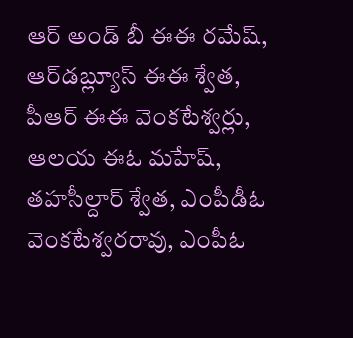ఆర్‌ అండ్‌ బీ ఈఈ రమేష్‌, ఆర్‌డబ్ల్యూస్‌ ఈఈ శ్వేత, పీఆర్‌ ఈఈ వెంకటేశ్వర్లు, ఆలయ ఈఓ మహేష్‌, తహసీల్దార్‌ శ్వేత, ఎంపీడీఓ వెంకటేశ్వరరావు, ఎంపీఓ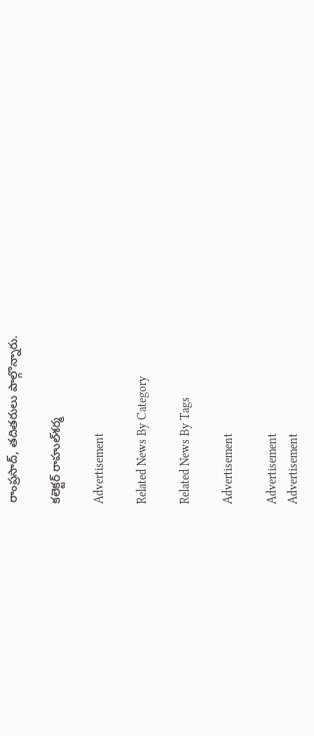రాంప్రసాద్‌, తదితరులు పాల్గొన్నారు.

కలెక్టర్‌ రాహుల్‌శర్మ

Advertisement

Related News By Category

Related News By Tags

Advertisement

Advertisement
Advertisement